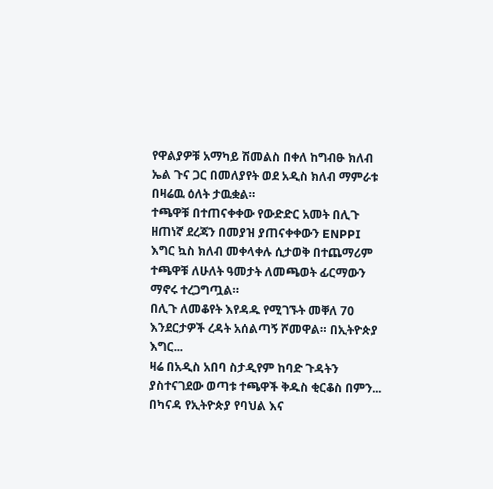የዋልያዎቹ አማካይ ሽመልስ በቀለ ከግብፁ ክለብ ኤል ጉና ጋር በመለያየት ወደ አዲስ ክለብ ማምራቱ በዛሬዉ ዕለት ታዉቋል።
ተጫዋቹ በተጠናቀቀው የውድድር አመት በሊጉ ዘጠነኛ ደረጃን በመያዝ ያጠናቀቀውን ENPPI እግር ኳስ ክለብ መቀላቀሉ ሲታወቅ በተጨማሪም ተጫዋቹ ለሁለት ዓመታት ለመጫወት ፊርማውን ማኖሩ ተረጋግጧል።
በሊጉ ለመቆየት እየዳዱ የሚገኙት መቐለ 70 እንደርታዎች ረዳት አሰልጣኝ ሾመዋል። በኢትዮጵያ እግር...
ዛሬ በአዲስ አበባ ስታዲየም ከባድ ጉዳትን ያስተናገደው ወጣቱ ተጫዋች ቅዱስ ቂርቆስ በምን...
በካናዳ የኢትዮጵያ የባህል እና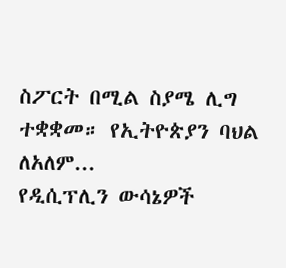ስፖርት በሚል ስያሜ ሊግ ተቋቋመ። የኢትዮጵያን ባህል ለአለም...
የዲሲፕሊን ውሳኔዎች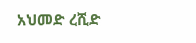አህመድ ረሺድ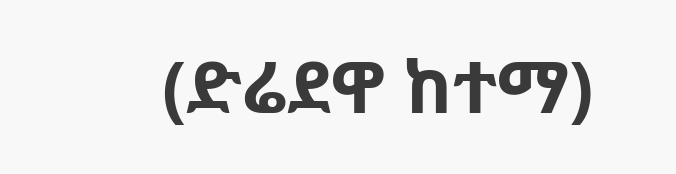(ድሬደዋ ከተማ)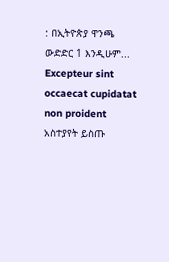: በኢትዮጵያ ዋንጫ ውድድር 1 እንዲሁም...
Excepteur sint occaecat cupidatat non proident
አስተያየት ይስጡ